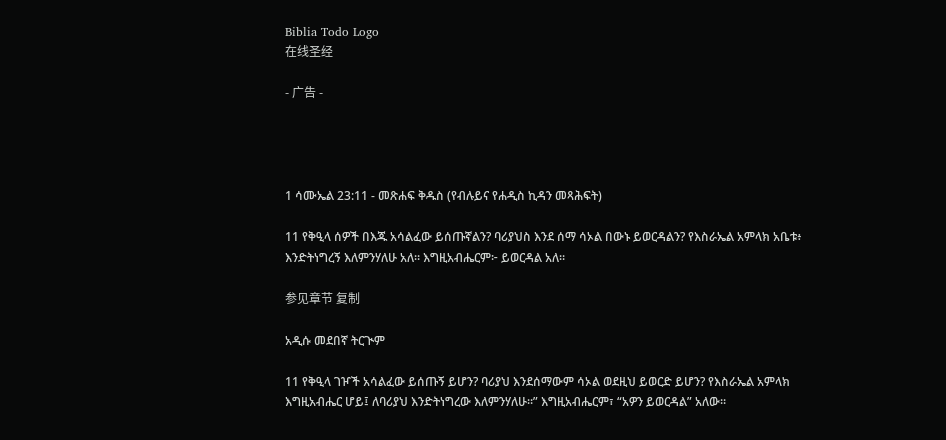Biblia Todo Logo
在线圣经

- 广告 -




1 ሳሙኤል 23:11 - መጽሐፍ ቅዱስ (የብሉይና የሐዲስ ኪዳን መጻሕፍት)

11 የቅዒላ ሰዎች በእጁ አሳልፈው ይሰጡኛልን? ባሪያህስ እንደ ሰማ ሳኦል በውኑ ይወርዳልን? የእስራኤል አምላክ አቤቱ፥ እንድትነግረኝ እለምንሃለሁ አለ። እግዚአብሔርም፦ ይወርዳል አለ።

参见章节 复制

አዲሱ መደበኛ ትርጒም

11 የቅዒላ ገዦች አሳልፈው ይሰጡኝ ይሆን? ባሪያህ እንደሰማውም ሳኦል ወደዚህ ይወርድ ይሆን? የእስራኤል አምላክ እግዚአብሔር ሆይ፤ ለባሪያህ እንድትነግረው እለምንሃለሁ።” እግዚአብሔርም፣ “አዎን ይወርዳል” አለው።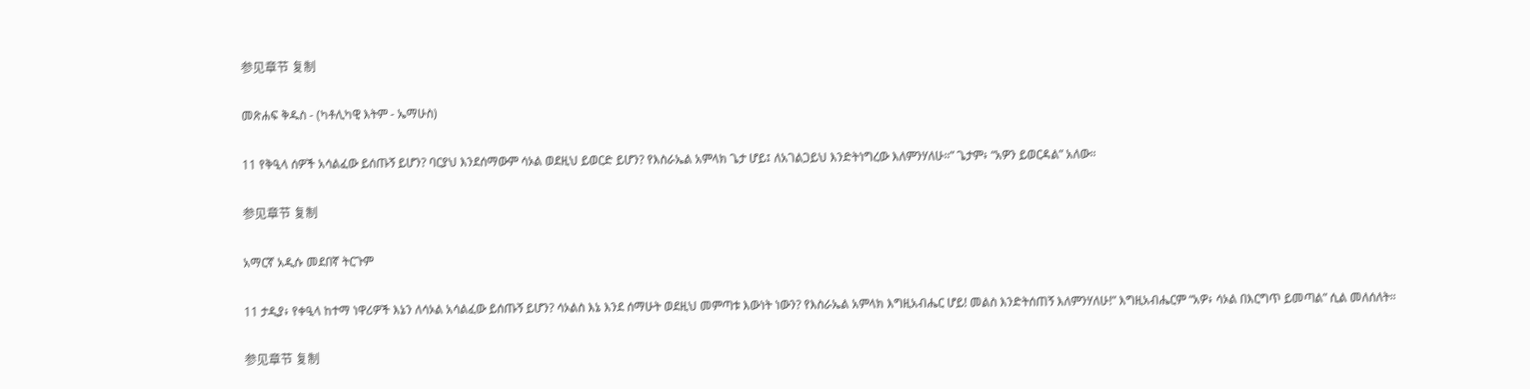参见章节 复制

መጽሐፍ ቅዱስ - (ካቶሊካዊ እትም - ኤማሁስ)

11 የቅዒላ ሰዎች አሳልፈው ይሰጡኝ ይሆን? ባርያህ እንደሰማውም ሳኦል ወደዚህ ይወርድ ይሆን? የእስራኤል አምላክ ጌታ ሆይ፤ ለአገልጋይህ እንድትነግረው እለምንሃለሁ።” ጌታም፥ “አዎን ይወርዳል” አለው።

参见章节 复制

አማርኛ አዲሱ መደበኛ ትርጉም

11 ታዲያ፥ የቀዒላ ከተማ ነዋሪዎች እኔን ለሳኦል አሳልፈው ይሰጡኝ ይሆን? ሳኦልስ እኔ እንደ ሰማሁት ወደዚህ መምጣቱ እውነት ነውን? የእስራኤል አምላክ እግዚአብሔር ሆይ! መልስ እንድትሰጠኝ እለምንሃለሁ!” እግዚአብሔርም “አዎ፥ ሳኦል በእርግጥ ይመጣል” ሲል መለሰለት።

参见章节 复制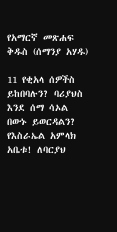የአማርኛ መጽሐፍ ቅዱስ (ሰማንያ አሃዱ)

11 የቂአላ ሰዎችስ ይከበባሉን? ባሪያህስ እንደ ሰማ ሳኦል በውኑ ይወርዳልን? የእስራኤል አምላክ አቤቱ! ለባርያህ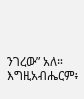ንገረው” አለ። እግዚአብሔርም፥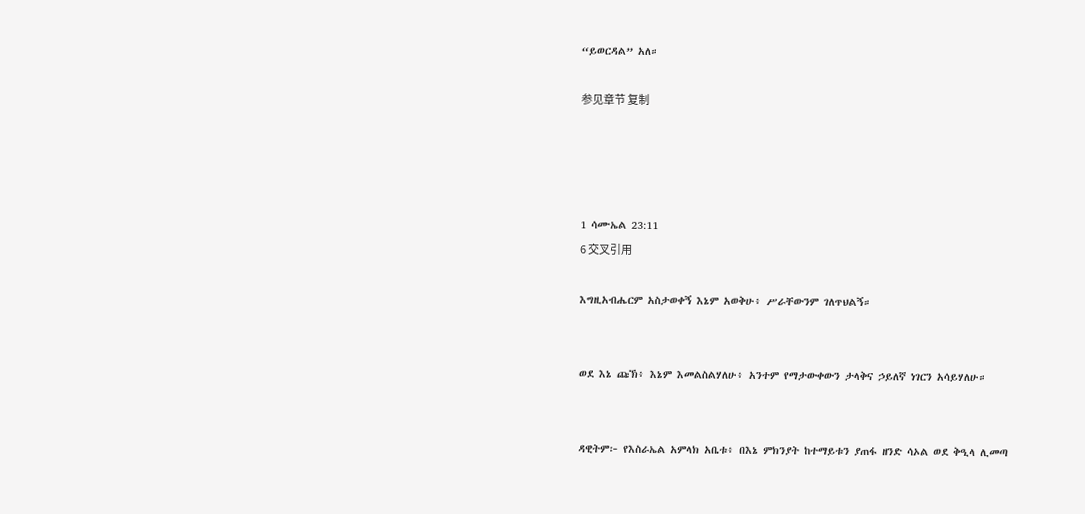“ይወርዳል” አለ።

参见章节 复制




1 ሳሙኤል 23:11
6 交叉引用

እግዚአብሔርም አስታወቀኝ እኔም አወቅሁ፥ ሥራቸውንም ገለጥህልኝ።


ወደ እኔ ጩኽ፥ እኔም እመልስልሃለሁ፥ አንተም የማታውቀውን ታላቅና ኃይለኛ ነገርን አሳይሃለሁ።


ዳዊትም፦ የእስራኤል አምላክ አቤቱ፥ በእኔ ምክንያት ከተማይቱን ያጠፋ ዘንድ ሳኦል ወደ ቅዒላ ሊመጣ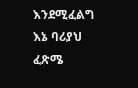እንደሚፈልግ እኔ ባሪያህ ፈጽሜ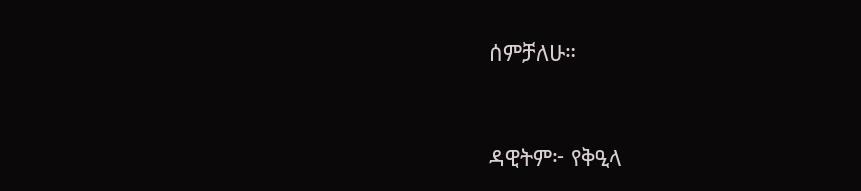ሰምቻለሁ።


ዳዊትም፦ የቅዒላ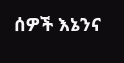ሰዎች እኔንና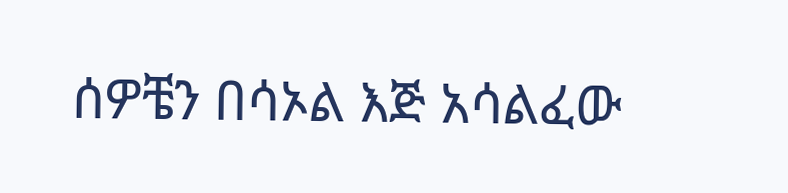ሰዎቼን በሳኦል እጅ አሳልፈው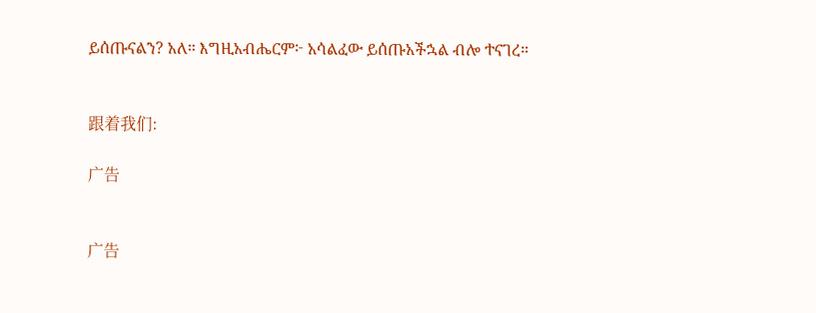ይሰጡናልን? አለ። እግዚአብሔርም፦ አሳልፈው ይሰጡአችኋል ብሎ ተናገረ።


跟着我们:

广告


广告